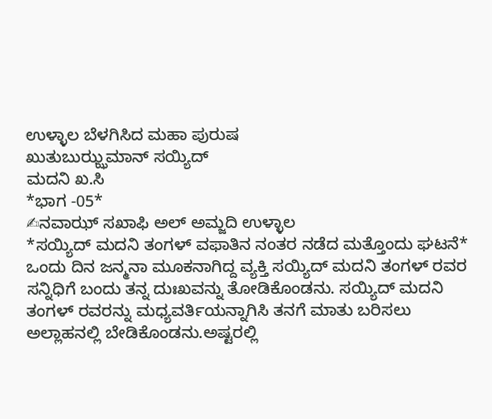ಉಳ್ಳಾಲ ಬೆಳಗಿಸಿದ ಮಹಾ ಪುರುಷ
ಖುತುಬುಝ್ಝಮಾನ್ ಸಯ್ಯಿದ್
ಮದನಿ ಖ.ಸಿ
*ಭಾಗ -05*
✍ನವಾಝ್ ಸಖಾಫಿ ಅಲ್ ಅಮ್ಜದಿ ಉಳ್ಳಾಲ
*ಸಯ್ಯಿದ್ ಮದನಿ ತಂಗಳ್ ವಫಾತಿನ ನಂತರ ನಡೆದ ಮತ್ತೊಂದು ಘಟನೆ*
ಒಂದು ದಿನ ಜನ್ಮನಾ ಮೂಕನಾಗಿದ್ದ ವ್ಯಕ್ತಿ ಸಯ್ಯಿದ್ ಮದನಿ ತಂಗಳ್ ರವರ ಸನ್ನಿಧಿಗೆ ಬಂದು ತನ್ನ ದುಃಖವನ್ನು ತೋಡಿಕೊಂಡನು. ಸಯ್ಯಿದ್ ಮದನಿ ತಂಗಳ್ ರವರನ್ನು ಮಧ್ಯವರ್ತಿಯನ್ನಾಗಿಸಿ ತನಗೆ ಮಾತು ಬರಿಸಲು ಅಲ್ಲಾಹನಲ್ಲಿ ಬೇಡಿಕೊಂಡನು.ಅಷ್ಟರಲ್ಲಿ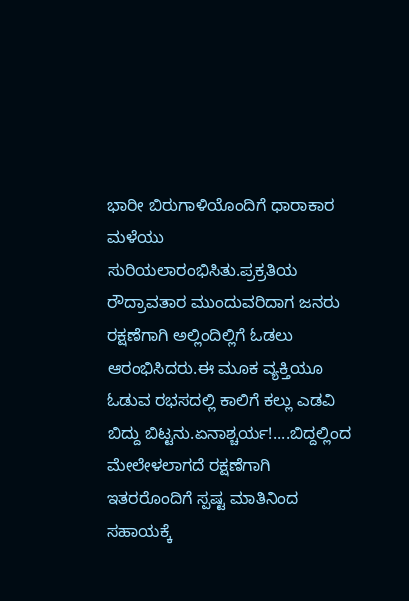ಭಾರೀ ಬಿರುಗಾಳಿಯೊಂದಿಗೆ ಧಾರಾಕಾರ ಮಳೆಯು ಸುರಿಯಲಾರಂಭಿಸಿತು.ಪ್ರಕ್ರತಿಯ ರೌದ್ರಾವತಾರ ಮುಂದುವರಿದಾಗ ಜನರು ರಕ್ಷಣೆಗಾಗಿ ಅಲ್ಲಿಂದಿಲ್ಲಿಗೆ ಓಡಲು ಆರಂಭಿಸಿದರು.ಈ ಮೂಕ ವ್ಯಕ್ತಿಯೂ ಓಡುವ ರಭಸದಲ್ಲಿ ಕಾಲಿಗೆ ಕಲ್ಲು ಎಡವಿ ಬಿದ್ದು ಬಿಟ್ಟನು.ಏನಾಶ್ಚರ್ಯ!....ಬಿದ್ದಲ್ಲಿಂದ ಮೇಲೇಳಲಾಗದೆ ರಕ್ಷಣೆಗಾಗಿ ಇತರರೊಂದಿಗೆ ಸ್ಪಷ್ಟ ಮಾತಿನಿಂದ ಸಹಾಯಕ್ಕೆ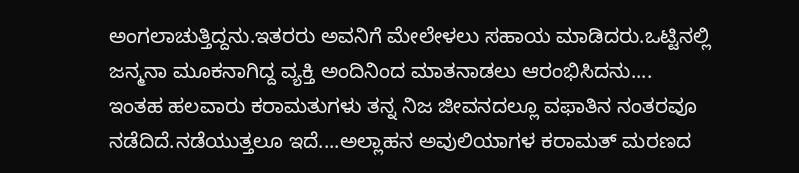ಅಂಗಲಾಚುತ್ತಿದ್ದನು.ಇತರರು ಅವನಿಗೆ ಮೇಲೇಳಲು ಸಹಾಯ ಮಾಡಿದರು.ಒಟ್ಟಿನಲ್ಲಿ ಜನ್ಮನಾ ಮೂಕನಾಗಿದ್ದ ವ್ಯಕ್ತಿ ಅಂದಿನಿಂದ ಮಾತನಾಡಲು ಆರಂಭಿಸಿದನು....
ಇಂತಹ ಹಲವಾರು ಕರಾಮತುಗಳು ತನ್ನ ನಿಜ ಜೀವನದಲ್ಲೂ ವಫಾತಿನ ನಂತರವೂ ನಡೆದಿದೆ.ನಡೆಯುತ್ತಲೂ ಇದೆ....ಅಲ್ಲಾಹನ ಅವುಲಿಯಾಗಳ ಕರಾಮತ್ ಮರಣದ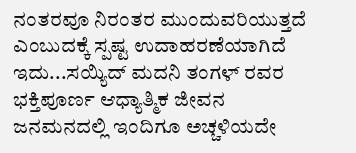ನಂತರವೂ ನಿರಂತರ ಮುಂದುವರಿಯುತ್ತದೆ ಎಂಬುದಕ್ಕೆ ಸ್ಪಷ್ಟ ಉದಾಹರಣೆಯಾಗಿದೆ ಇದು...ಸಯ್ಯಿದ್ ಮದನಿ ತಂಗಳ್ ರವರ ಭಕ್ತಿಪೂರ್ಣ ಆಧ್ಯಾತ್ಮಿಕ ಜೀವನ ಜನಮನದಲ್ಲಿ ಇಂದಿಗೂ ಅಚ್ಚಳಿಯದೇ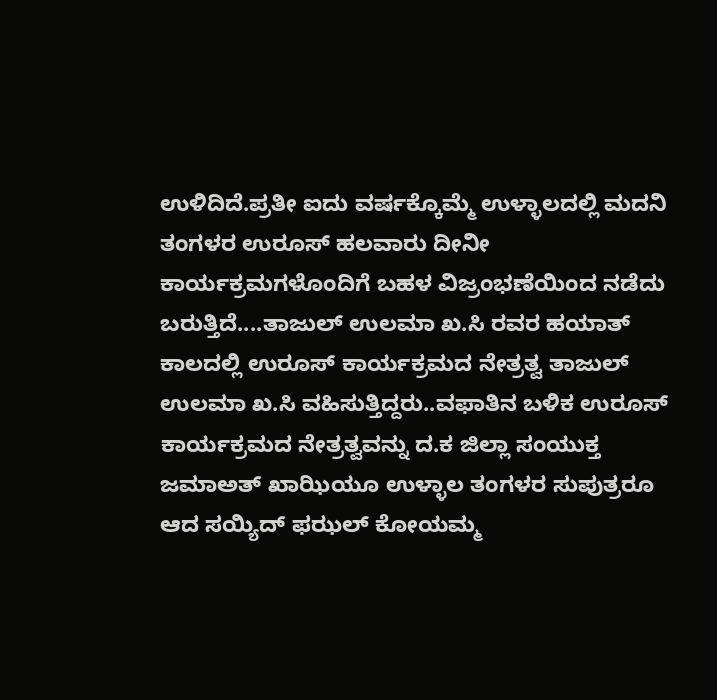ಉಳಿದಿದೆ.ಪ್ರತೀ ಐದು ವರ್ಷಕ್ಕೊಮ್ಮೆ ಉಳ್ಳಾಲದಲ್ಲಿ ಮದನಿ ತಂಗಳರ ಉರೂಸ್ ಹಲವಾರು ದೀನೀ ಕಾರ್ಯಕ್ರಮಗಳೊಂದಿಗೆ ಬಹಳ ವಿಜ್ರಂಭಣೆಯಿಂದ ನಡೆದು ಬರುತ್ತಿದೆ....ತಾಜುಲ್ ಉಲಮಾ ಖ.ಸಿ ರವರ ಹಯಾತ್ ಕಾಲದಲ್ಲಿ ಉರೂಸ್ ಕಾರ್ಯಕ್ರಮದ ನೇತ್ರತ್ವ ತಾಜುಲ್ ಉಲಮಾ ಖ.ಸಿ ವಹಿಸುತ್ತಿದ್ದರು..ವಫಾತಿನ ಬಳಿಕ ಉರೂಸ್ ಕಾರ್ಯಕ್ರಮದ ನೇತ್ರತ್ವವನ್ನು ದ.ಕ ಜಿಲ್ಲಾ ಸಂಯುಕ್ತ ಜಮಾಅತ್ ಖಾಝಿಯೂ ಉಳ್ಳಾಲ ತಂಗಳರ ಸುಪುತ್ರರೂ ಆದ ಸಯ್ಯಿದ್ ಫಝಲ್ ಕೋಯಮ್ಮ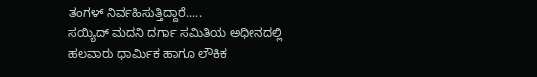ತಂಗಳ್ ನಿರ್ವಹಿಸುತ್ತಿದ್ದಾರೆ.....
ಸಯ್ಯಿದ್ ಮದನಿ ದರ್ಗಾ ಸಮಿತಿಯ ಅಧೀನದಲ್ಲಿ ಹಲವಾರು ಧಾರ್ಮಿಕ ಹಾಗೂ ಲೌಕಿಕ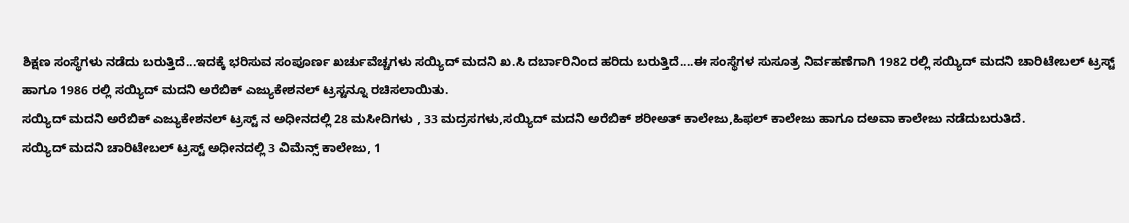ಶಿಕ್ಷಣ ಸಂಸ್ಥೆಗಳು ನಡೆದು ಬರುತ್ತಿದೆ...ಇದಕ್ಕೆ ಭರಿಸುವ ಸಂಪೂರ್ಣ ಖರ್ಚುವೆಚ್ಚಗಳು ಸಯ್ಯಿದ್ ಮದನಿ ಖ.ಸಿ ದರ್ಬಾರಿನಿಂದ ಹರಿದು ಬರುತ್ತಿದೆ....ಈ ಸಂಸ್ಥೆಗಳ ಸುಸೂತ್ರ ನಿರ್ವಹಣೆಗಾಗಿ 1982 ರಲ್ಲಿ ಸಯ್ಯಿದ್ ಮದನಿ ಚಾರಿಟೇಬಲ್ ಟ್ರಸ್ಟ್ ಹಾಗೂ 1986 ರಲ್ಲಿ ಸಯ್ಯಿದ್ ಮದನಿ ಅರೆಬಿಕ್ ಎಜ್ಯುಕೇಶನಲ್ ಟ್ರಸ್ಟನ್ನೂ ರಚಿಸಲಾಯಿತು.
ಸಯ್ಯಿದ್ ಮದನಿ ಅರೆಬಿಕ್ ಎಜ್ಯುಕೇಶನಲ್ ಟ್ರಸ್ಟ್ ನ ಅಧೀನದಲ್ಲಿ 28 ಮಸೀದಿಗಳು , 33 ಮದ್ರಸಗಳು,ಸಯ್ಯಿದ್ ಮದನಿ ಅರೆಬಿಕ್ ಶರೀಅತ್ ಕಾಲೇಜು,ಹಿಫಲ್ ಕಾಲೇಜು ಹಾಗೂ ದಅವಾ ಕಾಲೇಜು ನಡೆದುಬರುತಿದೆ.
ಸಯ್ಯಿದ್ ಮದನಿ ಚಾರಿಟೇಬಲ್ ಟ್ರಸ್ಟ್ ಅಧೀನದಲ್ಲಿ 3 ವಿಮೆನ್ಸ್ ಕಾಲೇಜು, 1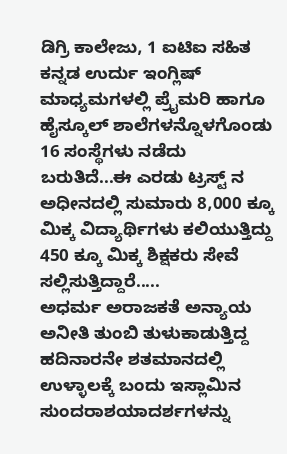ಡಿಗ್ರಿ ಕಾಲೇಜು, 1 ಐಟಿಐ ಸಹಿತ ಕನ್ನಡ ಉರ್ದು ಇಂಗ್ಲಿಷ್ ಮಾಧ್ಯಮಗಳಲ್ಲಿ ಪ್ರೈಮರಿ ಹಾಗೂ ಹೈಸ್ಕೂಲ್ ಶಾಲೆಗಳನ್ನೊಳಗೊಂಡು 16 ಸಂಸ್ಥೆಗಳು ನಡೆದು ಬರುತಿದೆ...ಈ ಎರಡು ಟ್ರಸ್ಟ್ ನ ಅಧೀನದಲ್ಲಿ ಸುಮಾರು 8,000 ಕ್ಕೂ ಮಿಕ್ಕ ವಿದ್ಯಾರ್ಥಿಗಳು ಕಲಿಯುತ್ತಿದ್ದು 450 ಕ್ಕೂ ಮಿಕ್ಕ ಶಿಕ್ಷಕರು ಸೇವೆ ಸಲ್ಲಿಸುತ್ತಿದ್ದಾರೆ.....
ಅಧರ್ಮ ಅರಾಜಕತೆ ಅನ್ಯಾಯ ಅನೀತಿ ತುಂಬಿ ತುಳುಕಾಡುತ್ತಿದ್ದ ಹದಿನಾರನೇ ಶತಮಾನದಲ್ಲಿ ಉಳ್ಳಾಲಕ್ಕೆ ಬಂದು ಇಸ್ಲಾಮಿನ ಸುಂದರಾಶಯಾದರ್ಶಗಳನ್ನು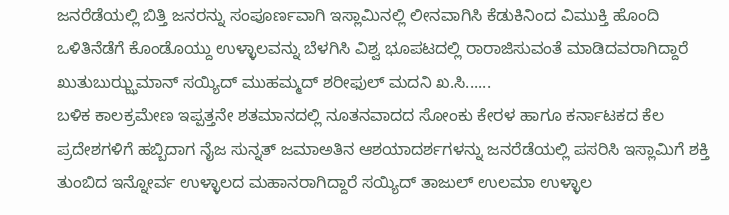ಜನರೆಡೆಯಲ್ಲಿ ಬಿತ್ತಿ ಜನರನ್ನು ಸಂಪೂರ್ಣವಾಗಿ ಇಸ್ಲಾಮಿನಲ್ಲಿ ಲೀನವಾಗಿಸಿ ಕೆಡುಕಿನಿಂದ ವಿಮುಕ್ತಿ ಹೊಂದಿ ಒಳಿತಿನೆಡೆಗೆ ಕೊಂಡೊಯ್ದು ಉಳ್ಳಾಲವನ್ನು ಬೆಳಗಿಸಿ ವಿಶ್ವ ಭೂಪಟದಲ್ಲಿ ರಾರಾಜಿಸುವಂತೆ ಮಾಡಿದವರಾಗಿದ್ದಾರೆ ಖುತುಬುಝ್ಝಮಾನ್ ಸಯ್ಯಿದ್ ಮುಹಮ್ಮದ್ ಶರೀಫುಲ್ ಮದನಿ ಖ.ಸಿ......
ಬಳಿಕ ಕಾಲಕ್ರಮೇಣ ಇಪ್ಪತ್ತನೇ ಶತಮಾನದಲ್ಲಿ ನೂತನವಾದದ ಸೋಂಕು ಕೇರಳ ಹಾಗೂ ಕರ್ನಾಟಕದ ಕೆಲ ಪ್ರದೇಶಗಳಿಗೆ ಹಬ್ಬಿದಾಗ ನೈಜ ಸುನ್ನತ್ ಜಮಾಅತಿನ ಆಶಯಾದರ್ಶಗಳನ್ನು ಜನರೆಡೆಯಲ್ಲಿ ಪಸರಿಸಿ ಇಸ್ಲಾಮಿಗೆ ಶಕ್ತಿ ತುಂಬಿದ ಇನ್ನೋರ್ವ ಉಳ್ಳಾಲದ ಮಹಾನರಾಗಿದ್ದಾರೆ ಸಯ್ಯಿದ್ ತಾಜುಲ್ ಉಲಮಾ ಉಳ್ಳಾಲ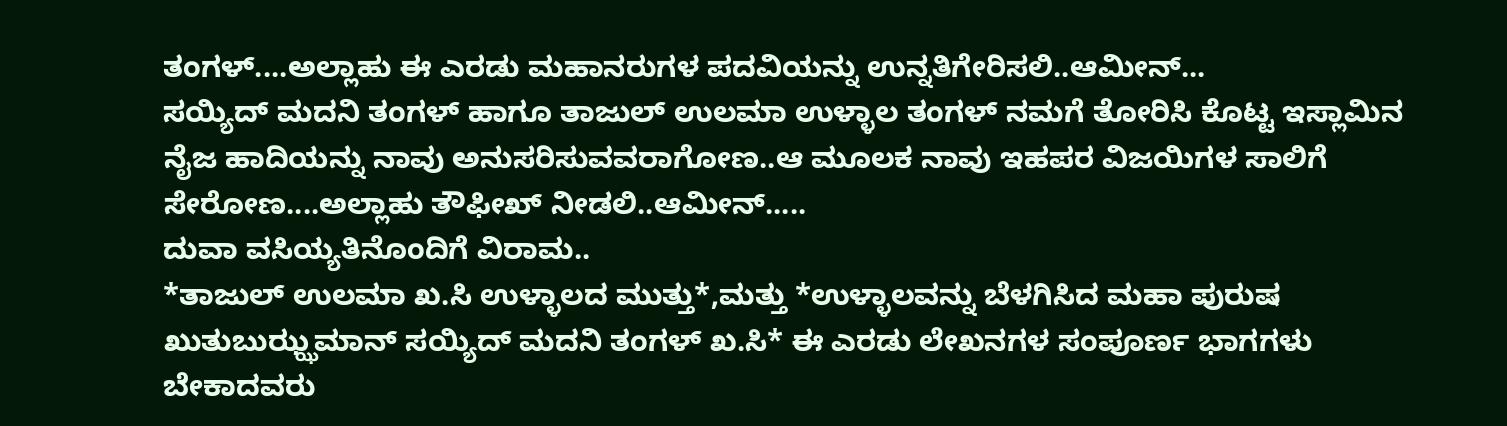ತಂಗಳ್....ಅಲ್ಲಾಹು ಈ ಎರಡು ಮಹಾನರುಗಳ ಪದವಿಯನ್ನು ಉನ್ನತಿಗೇರಿಸಲಿ..ಆಮೀನ್...
ಸಯ್ಯಿದ್ ಮದನಿ ತಂಗಳ್ ಹಾಗೂ ತಾಜುಲ್ ಉಲಮಾ ಉಳ್ಳಾಲ ತಂಗಳ್ ನಮಗೆ ತೋರಿಸಿ ಕೊಟ್ಟ ಇಸ್ಲಾಮಿನ ನೈಜ ಹಾದಿಯನ್ನು ನಾವು ಅನುಸರಿಸುವವರಾಗೋಣ..ಆ ಮೂಲಕ ನಾವು ಇಹಪರ ವಿಜಯಿಗಳ ಸಾಲಿಗೆ ಸೇರೋಣ....ಅಲ್ಲಾಹು ತೌಫೀಖ್ ನೀಡಲಿ..ಆಮೀನ್.....
ದುವಾ ವಸಿಯ್ಯತಿನೊಂದಿಗೆ ವಿರಾಮ..
*ತಾಜುಲ್ ಉಲಮಾ ಖ.ಸಿ ಉಳ್ಳಾಲದ ಮುತ್ತು*,ಮತ್ತು *ಉಳ್ಳಾಲವನ್ನು ಬೆಳಗಿಸಿದ ಮಹಾ ಪುರುಷ ಖುತುಬುಝ್ಝಮಾನ್ ಸಯ್ಯಿದ್ ಮದನಿ ತಂಗಳ್ ಖ.ಸಿ* ಈ ಎರಡು ಲೇಖನಗಳ ಸಂಪೂರ್ಣ ಭಾಗಗಳು ಬೇಕಾದವರು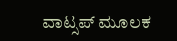ವಾಟ್ಸಪ್ ಮೂಲಕ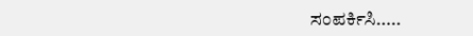ಸಂಪರ್ಕಿಸಿ.....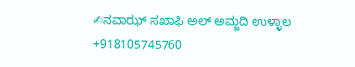✍ನವಾಝ್ ಸಖಾಫಿ ಅಲ್ ಅಮ್ಜದಿ ಉಳ್ಳಾಲ
+918105745760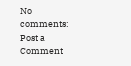No comments:
Post a Comment